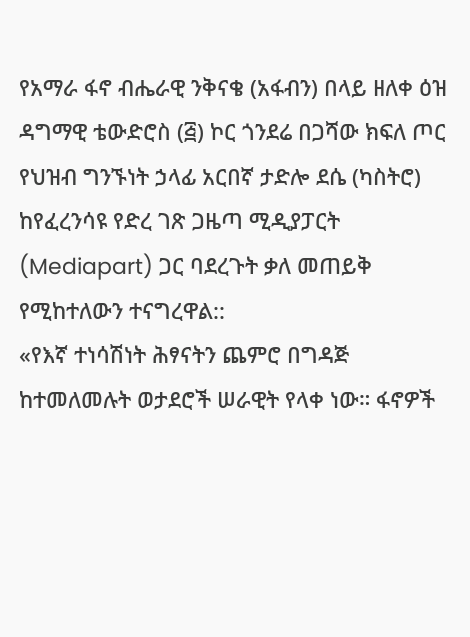የአማራ ፋኖ ብሔራዊ ንቅናቄ (አፋብን) በላይ ዘለቀ ዕዝ ዳግማዊ ቴውድሮስ (፭) ኮር ጎንደሬ በጋሻው ክፍለ ጦር የህዝብ ግንኙነት ኃላፊ አርበኛ ታድሎ ደሴ (ካስትሮ) ከየፈረንሳዩ የድረ ገጽ ጋዜጣ ሚዲያፓርት (Mediapart) ጋር ባደረጉት ቃለ መጠይቅ የሚከተለውን ተናግረዋል::
«የእኛ ተነሳሽነት ሕፃናትን ጨምሮ በግዳጅ ከተመለመሉት ወታደሮች ሠራዊት የላቀ ነው። ፋኖዎች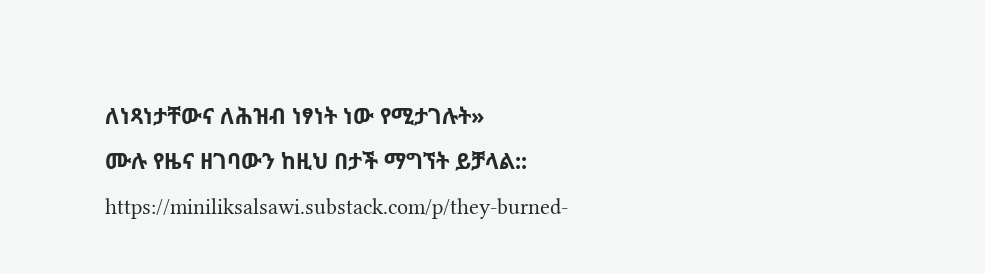ለነጻነታቸውና ለሕዝብ ነፃነት ነው የሚታገሉት»
ሙሉ የዜና ዘገባውን ከዚህ በታች ማግኘት ይቻላል:: https://miniliksalsawi.substack.com/p/they-burned-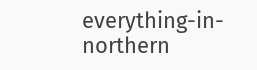everything-in-northern